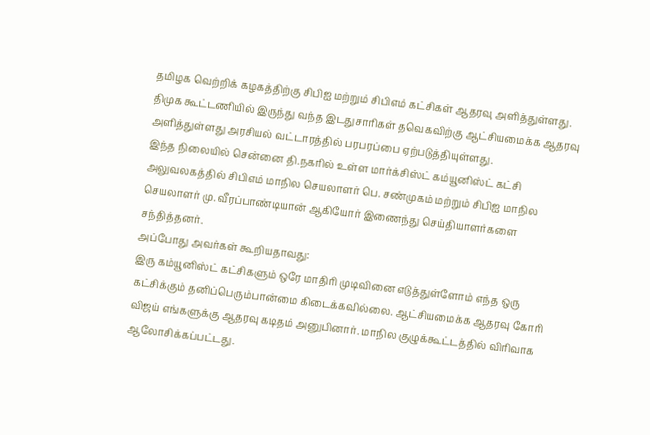தமிழக வெற்றிக் கழகத்திற்கு சிபிஐ மற்றும் சிபிஎம் கட்சிகள் ஆதரவு அளித்துள்ளது. திமுக கூட்டணியில் இருந்து வந்த இடதுசாரிகள் தவெகவிற்கு ஆட்சியமைக்க ஆதரவு அளித்துள்ளது அரசியல் வட்டாரத்தில் பரபரப்பை ஏற்படுத்தியுள்ளது.
இந்த நிலையில் சென்னை தி.நகரில் உள்ள மார்க்சிஸ்ட் கம்யூனிஸ்ட் கட்சி அலுவலகத்தில் சிபிஎம் மாநில செயலாளர் பெ. சண்முகம் மற்றும் சிபிஐ மாநில செயலாளர் மு. வீரப்பாண்டியான் ஆகியோர் இணைந்து செய்தியாளர்களை சந்தித்தனர்.
அப்போது அவர்கள் கூறியதாவது:
இரு கம்யூனிஸ்ட் கட்சிகளும் ஒரே மாதிரி முடிவினை எடுத்துள்ளோம் எந்த ஒரு கட்சிக்கும் தனிப்பெரும்பான்மை கிடைக்கவில்லை. ஆட்சியமைக்க ஆதரவு கோரி விஜய் எங்களுக்கு ஆதரவு கடிதம் அனுபினார். மாநில குழுக்கூட்டத்தில் விரிவாக ஆலோசிக்கப்பட்டது.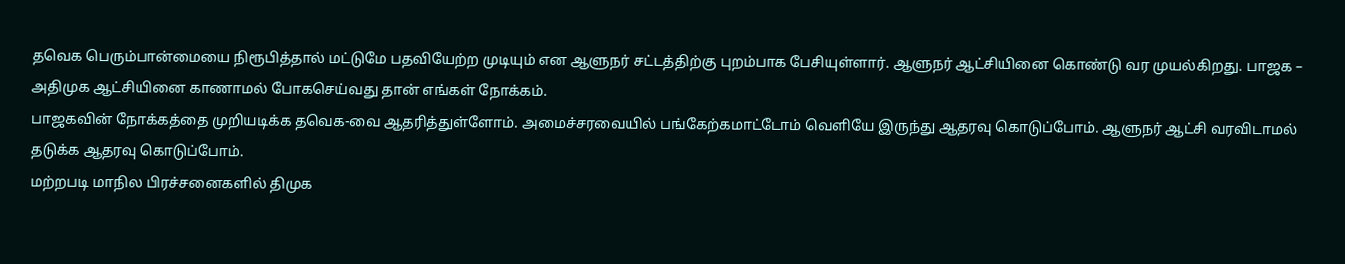தவெக பெரும்பான்மையை நிரூபித்தால் மட்டுமே பதவியேற்ற முடியும் என ஆளுநர் சட்டத்திற்கு புறம்பாக பேசியுள்ளார். ஆளுநர் ஆட்சியினை கொண்டு வர முயல்கிறது. பாஜக – அதிமுக ஆட்சியினை காணாமல் போகசெய்வது தான் எங்கள் நோக்கம்.
பாஜகவின் நோக்கத்தை முறியடிக்க தவெக-வை ஆதரித்துள்ளோம். அமைச்சரவையில் பங்கேற்கமாட்டோம் வெளியே இருந்து ஆதரவு கொடுப்போம். ஆளுநர் ஆட்சி வரவிடாமல் தடுக்க ஆதரவு கொடுப்போம்.
மற்றபடி மாநில பிரச்சனைகளில் திமுக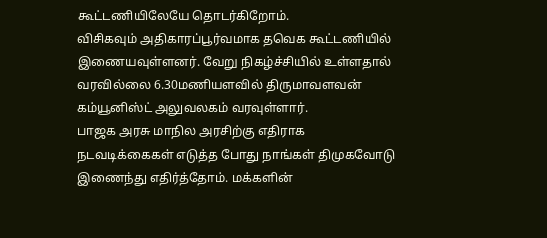கூட்டணியிலேயே தொடர்கிறோம்.
விசிகவும் அதிகாரப்பூர்வமாக தவெக கூட்டணியில் இணையவுள்ளனர். வேறு நிகழ்ச்சியில் உள்ளதால் வரவில்லை 6.30மணியளவில் திருமாவளவன் கம்யூனிஸ்ட் அலுவலகம் வரவுள்ளார்.
பாஜக அரசு மாநில அரசிற்கு எதிராக நடவடிக்கைகள் எடுத்த போது நாங்கள் திமுகவோடு இணைந்து எதிர்த்தோம். மக்களின்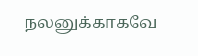நலனுக்காகவே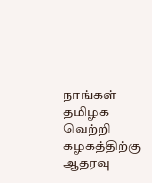நாங்கள் தமிழக வெற்றி கழகத்திற்கு ஆதரவு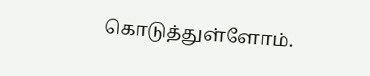கொடுத்துள்ளோம்.